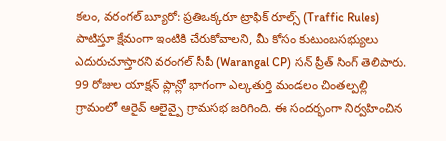కలం, వరంగల్ బ్యూరో: ప్రతిఒక్కరూ ట్రాఫిక్ రూల్స్ (Traffic Rules) పాటిస్తూ క్షేమంగా ఇంటికి చేరుకోవాలని, మీ కోసం కుటుంబసభ్యులు ఎదురుచూస్తారని వరంగల్ సీపీ (Warangal CP) సన్ ప్రీత్ సింగ్ తెలిపారు. 99 రోజుల యాక్షన్ ప్లాన్లో భాగంగా ఎల్కతుర్తి మండలం చింతల్పల్లి గ్రామంలో ఆరైవ్ ఆలైవ్పై గ్రామసభ జరిగింది. ఈ సందర్భంగా నిర్వహించిన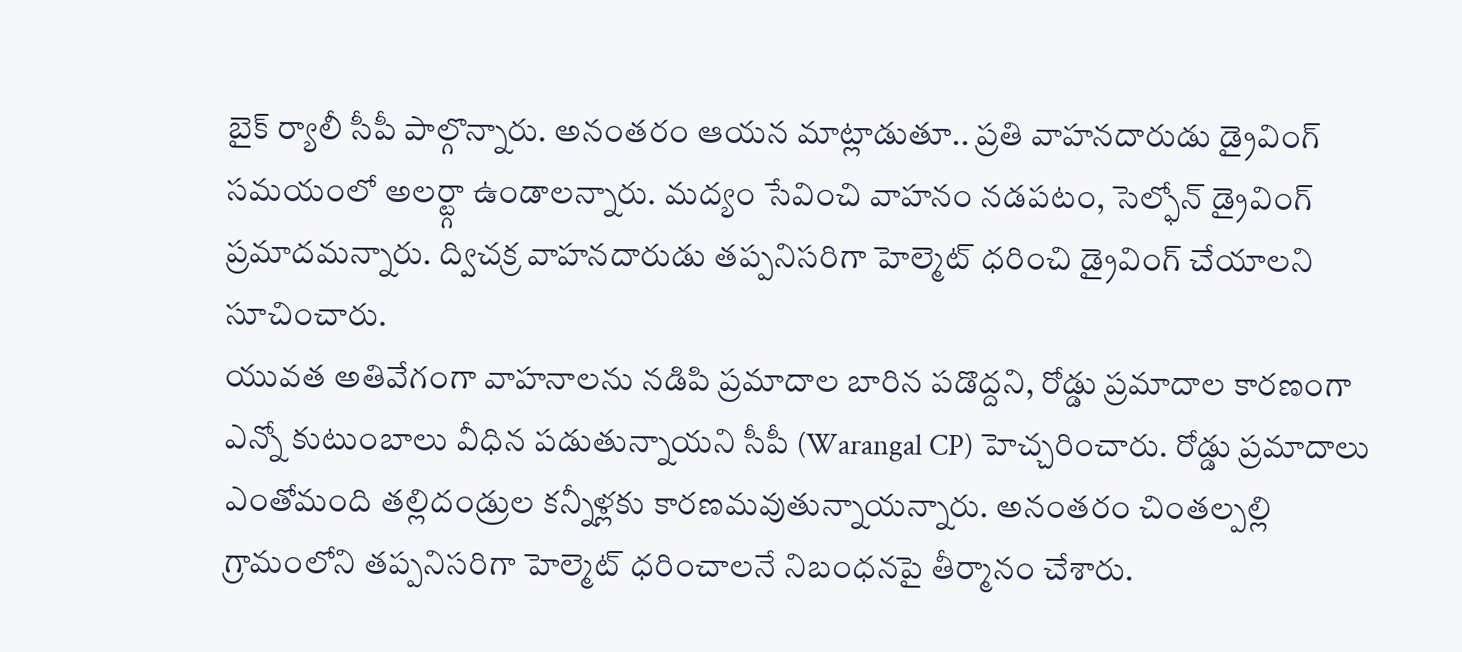బైక్ ర్యాలీ సీపీ పాల్గొన్నారు. అనంతరం ఆయన మాట్లాడుతూ.. ప్రతి వాహనదారుడు డ్రైవింగ్ సమయంలో అలర్ట్గా ఉండాలన్నారు. మద్యం సేవించి వాహనం నడపటం, సెల్ఫోన్ డ్రైవింగ్ ప్రమాదమన్నారు. ద్విచక్ర వాహనదారుడు తప్పనిసరిగా హెల్మెట్ ధరించి డ్రైవింగ్ చేయాలని సూచించారు.
యువత అతివేగంగా వాహనాలను నడిపి ప్రమాదాల బారిన పడొద్దని, రోడ్డు ప్రమాదాల కారణంగా ఎన్నో కుటుంబాలు వీధిన పడుతున్నాయని సీపీ (Warangal CP) హెచ్చరించారు. రోడ్డు ప్రమాదాలు ఎంతోమంది తల్లిదండ్రుల కన్నీళ్లకు కారణమవుతున్నాయన్నారు. అనంతరం చింతల్పల్లి గ్రామంలోని తప్పనిసరిగా హెల్మెట్ ధరించాలనే నిబంధనపై తీర్మానం చేశారు.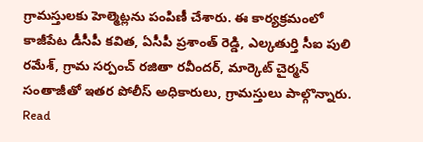గ్రామస్తులకు హెల్మెట్లను పంపిణీ చేశారు. ఈ కార్యక్రమంలో కాజీపేట డీసీపీ కవిత, ఏసీపీ ప్రశాంత్ రెడ్డి, ఎల్కతుర్తి సీఐ పులి రమేశ్, గ్రామ సర్పంచ్ రజితా రవీందర్, మార్కెట్ చైర్మన్ సంతాజీతో ఇతర పోలీస్ అధికారులు, గ్రామస్తులు పాల్గొన్నారు.
Read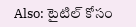Also: టైటిల్ కోసం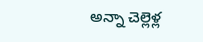అన్నా చెల్లెళ్ల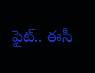ఫైట్.. ఈసీ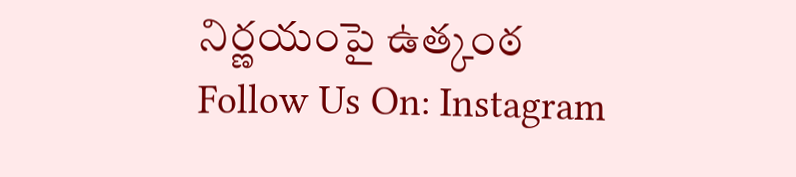నిర్ణయంపై ఉత్కంఠ
Follow Us On: Instagram